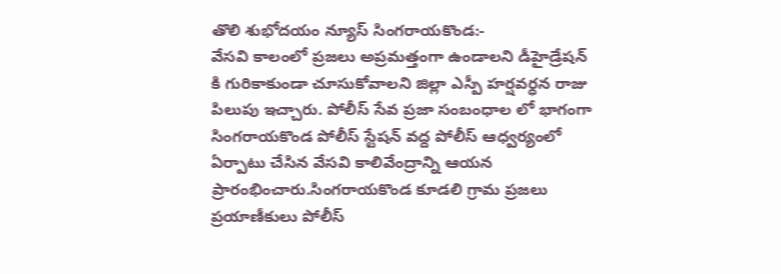తొలి శుభోదయం న్యూస్ సింగరాయకొండ:-
వేసవి కాలంలో ప్రజలు అప్రమత్తంగా ఉండాలని డీహైడ్రేషన్ కి గురికాకుండా చూసుకోవాలని జిల్లా ఎస్పీ హర్షవర్ధన రాజు పిలుపు ఇచ్చారు. పోలీస్ సేవ ప్రజా సంబంధాల లో భాగంగా సింగరాయకొండ పోలీస్ స్టేషన్ వద్ద పోలీస్ ఆధ్వర్యంలో ఏర్పాటు చేసిన వేసవి కాలివేంద్రాన్ని ఆయన ప్రారంభించారు.సింగరాయకొండ కూడలి గ్రామ ప్రజలు ప్రయాణీకులు పోలీస్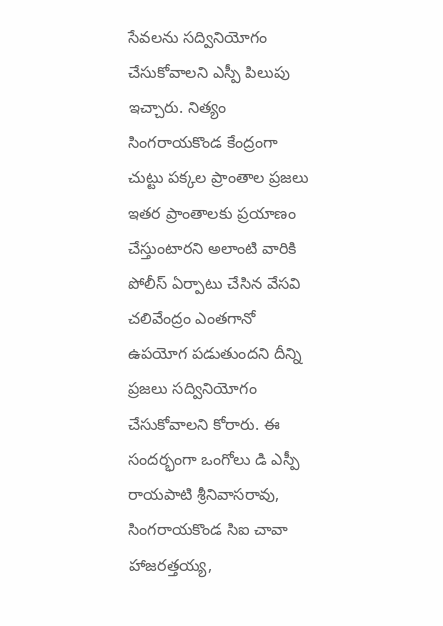సేవలను సద్వినియోగం చేసుకోవాలని ఎస్పీ పిలుపు ఇచ్చారు. నిత్యం సింగరాయకొండ కేంద్రంగా చుట్టు పక్కల ప్రాంతాల ప్రజలు ఇతర ప్రాంతాలకు ప్రయాణం చేస్తుంటారని అలాంటి వారికి పోలీస్ ఏర్పాటు చేసిన వేసవి చలివేంద్రం ఎంతగానో ఉపయోగ పడుతుందని దీన్ని ప్రజలు సద్వినియోగం చేసుకోవాలని కోరారు. ఈ సందర్భంగా ఒంగోలు డి ఎస్పీ రాయపాటి శ్రీనివాసరావు, సింగరాయకొండ సిఐ చావా హాజరత్తయ్య,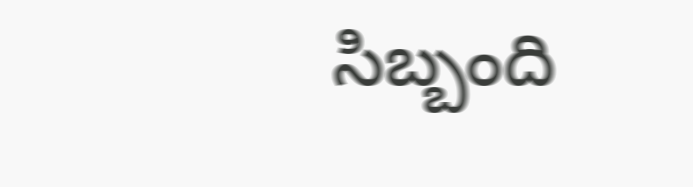సిబ్బంది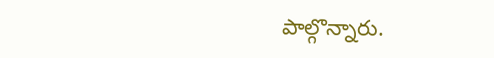పాల్గొన్నారు.